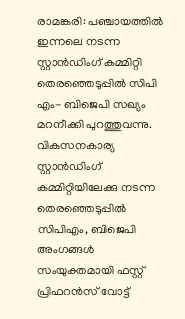രാമങ്കരി: പഞ്ചായത്തിൽ ഇന്നലെ നടന്ന സ്റ്റാൻഡിംഗ് കമ്മിറ്റി തെരഞ്ഞെടുപ്പിൽ സിപി എം- ബിജെപി സഖ്യം മറനീക്കി പുറത്തുവന്നു. വികസനകാര്യ സ്റ്റാൻഡിംഗ് കമ്മിറ്റിയിലേക്കു നടന്ന തെരഞ്ഞെടുപ്പിൽ സിപിഎം, ബിജെപി അംഗങ്ങൾ സംയുക്തമായി ഫസ്റ്റ് പ്രിഫറൻസ് വോട്ട്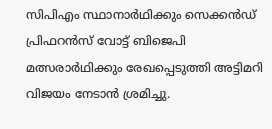സിപിഎം സ്ഥാനാർഥിക്കും സെക്കൻഡ് പ്രിഫറൻസ് വോട്ട് ബിജെപി മത്സരാർഥിക്കും രേഖപ്പെടുത്തി അട്ടിമറി വിജയം നേടാൻ ശ്രമിച്ചു.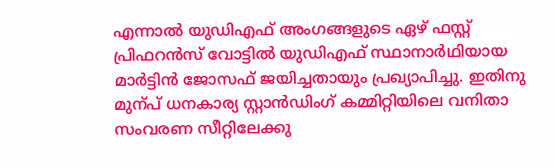എന്നാൽ യുഡിഎഫ് അംഗങ്ങളുടെ ഏഴ് ഫസ്റ്റ് പ്രിഫറൻസ് വോട്ടിൽ യുഡിഎഫ് സ്ഥാനാർഥിയായ മാർട്ടിൻ ജോസഫ് ജയിച്ചതായും പ്രഖ്യാപിച്ചു. ഇതിനു മുന്പ് ധനകാര്യ സ്റ്റാൻഡിംഗ് കമ്മിറ്റിയിലെ വനിതാ സംവരണ സീറ്റിലേക്കു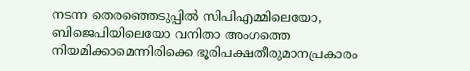നടന്ന തെരഞ്ഞെടുപ്പിൽ സിപിഎമ്മിലെയോ, ബിജെപിയിലെയോ വനിതാ അംഗത്തെ നിയമിക്കാമെന്നിരിക്കെ ഭൂരിപക്ഷതീരുമാനപ്രകാരം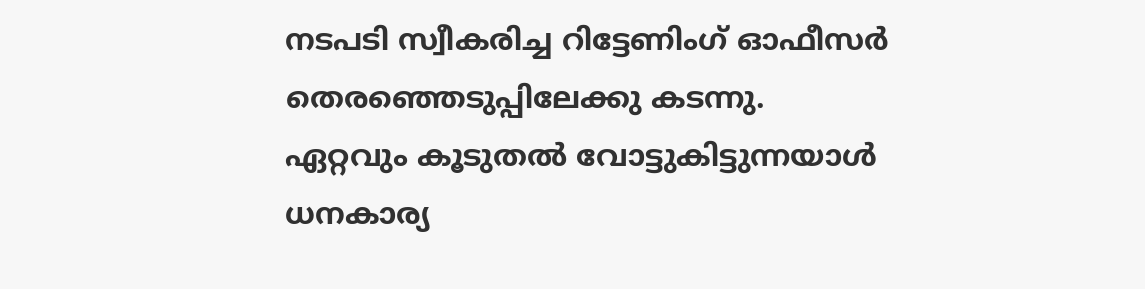നടപടി സ്വീകരിച്ച റിട്ടേണിംഗ് ഓഫീസർ തെരഞ്ഞെടുപ്പിലേക്കു കടന്നു.
ഏറ്റവും കൂടുതൽ വോട്ടുകിട്ടുന്നയാൾ ധനകാര്യ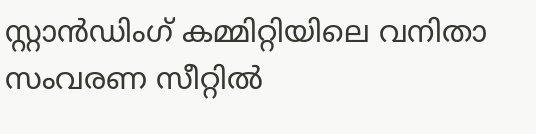സ്റ്റാൻഡിംഗ് കമ്മിറ്റിയിലെ വനിതാ സംവരണ സീറ്റിൽ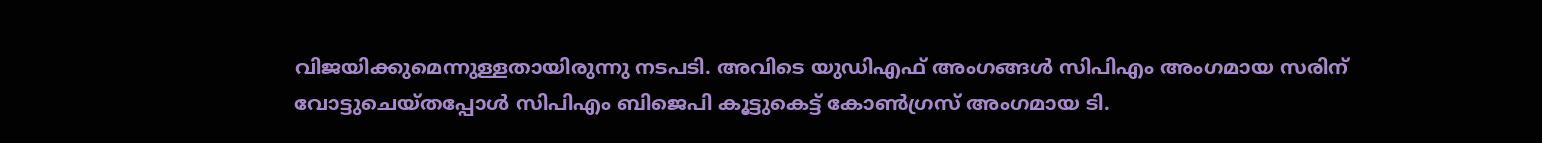വിജയിക്കുമെന്നുള്ളതായിരുന്നു നടപടി. അവിടെ യുഡിഎഫ് അംഗങ്ങൾ സിപിഎം അംഗമായ സരിന് വോട്ടുചെയ്തപ്പോൾ സിപിഎം ബിജെപി കൂട്ടുകെട്ട് കോൺഗ്രസ് അംഗമായ ടി.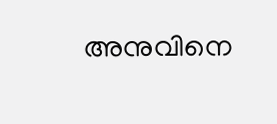അനുവിനെ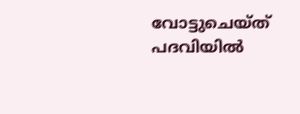വോട്ടുചെയ്ത് പദവിയിൽ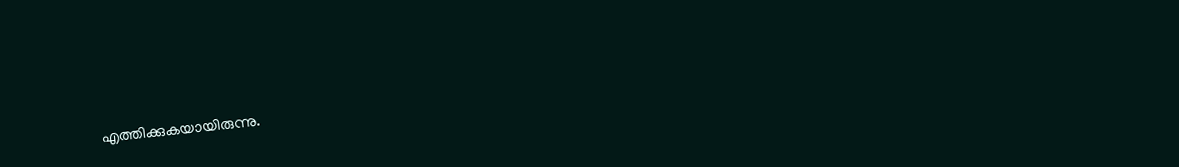എത്തിക്കുകയായിരുന്നു.